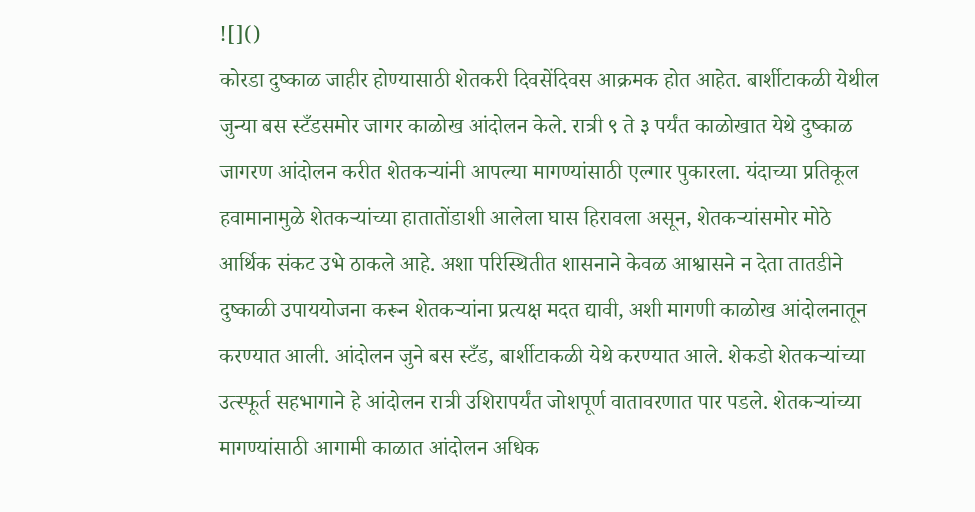![]()
कोरडा दुष्काळ जाहीर होण्यासाठी शेतकरी दिवसेंदिवस आक्रमक होत आहेत. बार्शीटाकळी येथील जुन्या बस स्टँडसमोर जागर काळोख आंदोलन केले. रात्री ९ ते ३ पर्यंत काळोखात येथे दुष्काळ जागरण आंदोलन करीत शेतकऱ्यांनी आपल्या मागण्यांसाठी एल्गार पुकारला. यंदाच्या प्रतिकूल हवामानामुळे शेतकऱ्यांच्या हातातोंडाशी आलेला घास हिरावला असून, शेतकऱ्यांसमोर मोठे आर्थिक संकट उभे ठाकले आहे. अशा परिस्थितीत शासनाने केवळ आश्वासने न देता तातडीने दुष्काळी उपाययोजना करून शेतकऱ्यांना प्रत्यक्ष मदत द्यावी, अशी मागणी काळोख आंदोलनातून करण्यात आली. आंदोलन जुने बस स्टँड, बार्शीटाकळी येथे करण्यात आले. शेकडो शेतकऱ्यांच्या उत्स्फूर्त सहभागाने हे आंदोलन रात्री उशिरापर्यंत जोशपूर्ण वातावरणात पार पडले. शेतकऱ्यांच्या मागण्यांसाठी आगामी काळात आंदोलन अधिक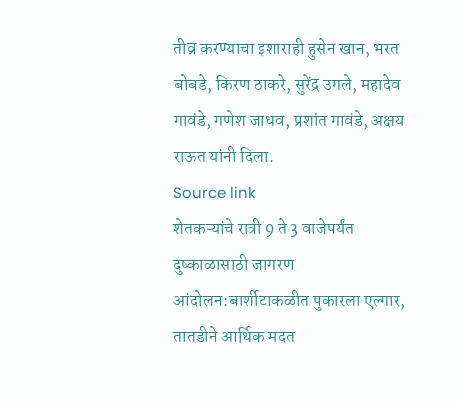तीव्र करण्याचा इशाराही हुसेन खान, भरत बोबडे, किरण ठाकरे, सुरेंद्र उगले, महादेव गावंडे, गणेश जाधव, प्रशांत गावंडे, अक्षय राऊत यांनी दिला.
Source link
शेतकऱ्यांचे रात्री 9 ते 3 वाजेपर्यंत दुष्काळासाठी जागरण आंदोलन:बार्शीटाकळीत पुकारला एल्गार, तातडीने आर्थिक मदत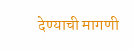देण्याची मागणी